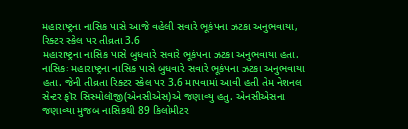મહારાષ્ટ્રના નાસિક પાસે આજે વહેલી સવારે ભૂકંપના ઝટકા અનુભવાયા, રિક્ટર સ્કેલ પર તીવ્રતા 3.6
મહારાષ્ટ્રના નાસિક પાસે બુધવારે સવારે ભૂકંપના ઝટકા અનુભવાયા હતા.
નાસિકઃ મહારાષ્ટ્રના નાસિક પાસે બુધવારે સવારે ભૂકંપના ઝટકા અનુભવાયા હતા. જેની તીવ્રતા રિક્ટર સ્કેલ પર 3.6 માપવામાં આવી હતી તેમ નેશનલ સેન્ટર ફૉર સિસ્મોલૉજી(એનસીએસ)એ જણાવ્યુ હતુ. એનસીએસના જણાવ્યા મુજબ નાસિકથી 89 કિલોમીટર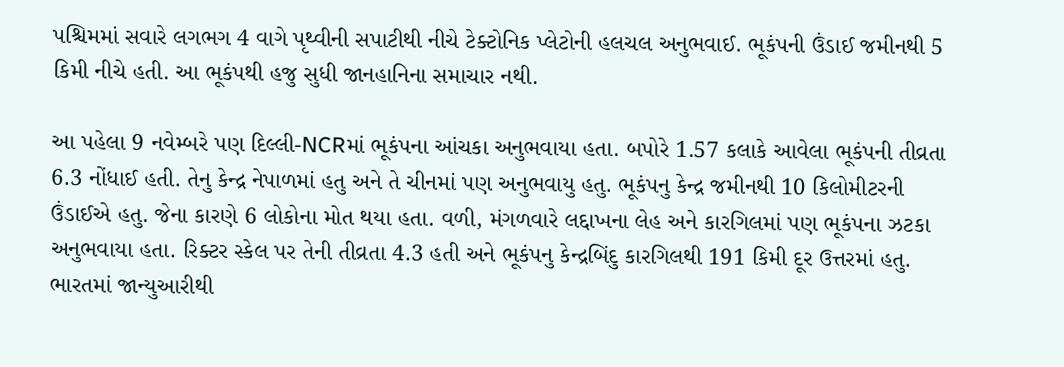પશ્ચિમમાં સવારે લગભગ 4 વાગે પૃથ્વીની સપાટીથી નીચે ટેક્ટોનિક પ્લેટોની હલચલ અનુભવાઈ. ભૂકંપની ઉંડાઈ જમીનથી 5 કિમી નીચે હતી. આ ભૂકંપથી હજુ સુધી જાનહાનિના સમાચાર નથી.

આ પહેલા 9 નવેમ્બરે પણ દિલ્લી-NCRમાં ભૂકંપના આંચકા અનુભવાયા હતા. બપોરે 1.57 કલાકે આવેલા ભૂકંપની તીવ્રતા 6.3 નોંધાઈ હતી. તેનુ કેન્દ્ર નેપાળમાં હતુ અને તે ચીનમાં પણ અનુભવાયુ હતુ. ભૂકંપનુ કેન્દ્ર જમીનથી 10 કિલોમીટરની ઉંડાઈએ હતુ. જેના કારણે 6 લોકોના મોત થયા હતા. વળી, મંગળવારે લદ્દાખના લેહ અને કારગિલમાં પણ ભૂકંપના ઝટકા અનુભવાયા હતા. રિક્ટર સ્કેલ પર તેની તીવ્રતા 4.3 હતી અને ભૂકંપનુ કેન્દ્રબિંદુ કારગિલથી 191 કિમી દૂર ઉત્તરમાં હતુ.
ભારતમાં જાન્યુઆરીથી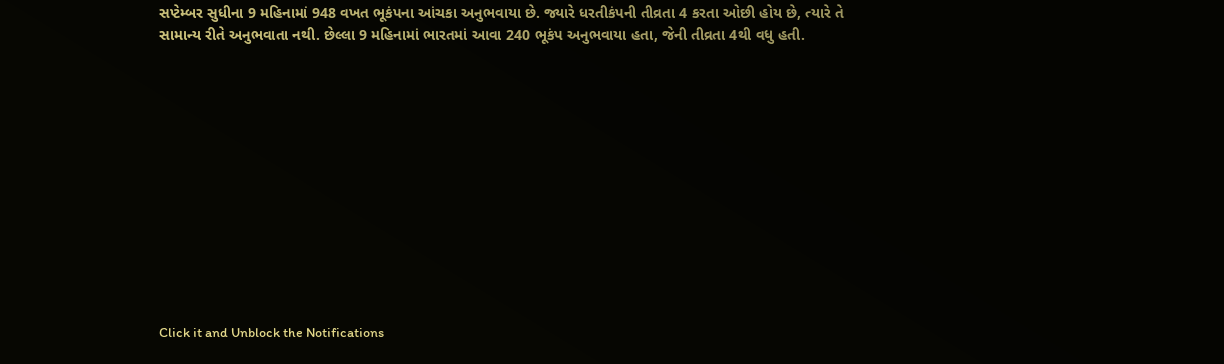સપ્ટેમ્બર સુધીના 9 મહિનામાં 948 વખત ભૂકંપના આંચકા અનુભવાયા છે. જ્યારે ધરતીકંપની તીવ્રતા 4 કરતા ઓછી હોય છે, ત્યારે તે સામાન્ય રીતે અનુભવાતા નથી. છેલ્લા 9 મહિનામાં ભારતમાં આવા 240 ભૂકંપ અનુભવાયા હતા, જેની તીવ્રતા 4થી વધુ હતી.












Click it and Unblock the Notifications